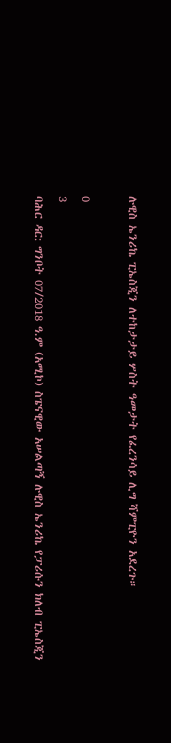ሉዊስ ኤንሪኬ ፒኤስጂን ለተከታታይ ሦስት ዓመታት የፈረንሳይ ሊግ ሻምፒዮን አደረጉ።

0
3
ባሕር ዳር: ግንቦት 07/2018 ዓ.ም (አሚኮ) ስፔናዊው አሠልጣኝ ሉዊስ ኤንሪኬ የፓሪሱን ክለብ ፒኤስጂን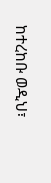ከተረከቡ ወዲህ፣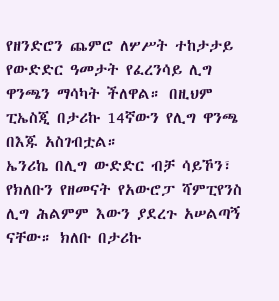የዘንድሮን ጨምሮ ለሦሥት ተከታታይ የውድድር ዓመታት የፈረንሳይ ሊግ ዋንጫን ማሳካት ችለዋል። በዚህም ፒኤስጂ በታሪኩ 14ኛውን የሊግ ዋንጫ በእጁ አስገብቷል።
ኤንሪኬ በሊግ ውድድር ብቻ ሳይኾን፣ የክለቡን የዘመናት የአውሮፓ ሻምፒየንስ ሊግ ሕልምም እውን ያደረጉ አሠልጣኝ ናቸው። ክለቡ በታሪኩ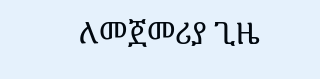ለመጀመሪያ ጊዜ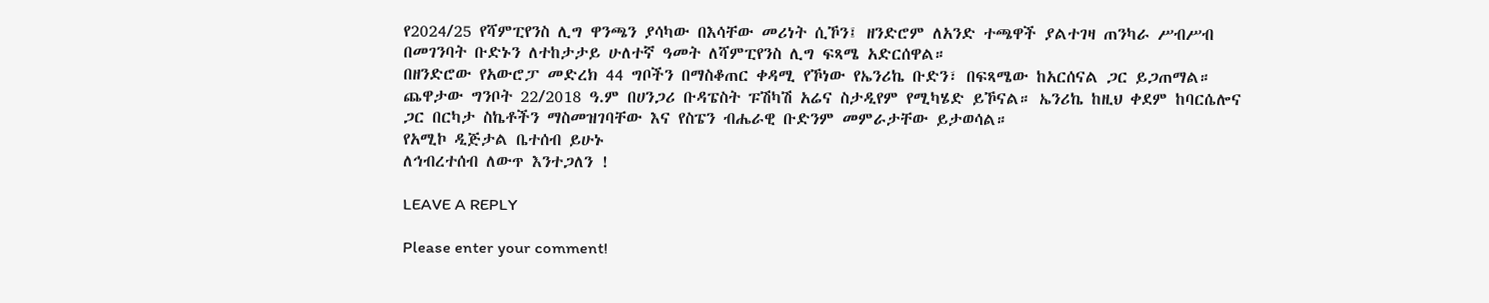የ2024/25 የሻምፒየንስ ሊግ ዋንጫን ያሳካው በእሳቸው መሪነት ሲኾን፤ ዘንድሮም ለአንድ ተጫዋች ያልተገዛ ጠንካራ ሥብሥብ በመገንባት ቡድኑን ለተከታታይ ሁለተኛ ዓመት ለሻምፒየንስ ሊግ ፍጻሜ አድርሰዋል።
በዘንድሮው የአውሮፓ መድረክ 44 ግቦችን በማስቆጠር ቀዳሚ የኾነው የኤንሪኬ ቡድን፣ በፍጻሜው ከአርሰናል ጋር ይጋጠማል።
ጨዋታው ግንቦት 22/2018 ዓ.ም በሀንጋሪ ቡዳፔስት ፑሽካሽ አሬና ስታዲየም የሚካሄድ ይኾናል። ኤንሪኬ ከዚህ ቀደም ከባርሴሎና ጋር በርካታ ስኬቶችን ማስመዝገባቸው እና የስፔን ብሔራዊ ቡድንም መምራታቸው ይታወሳል።
የአሚኮ ዲጅታል ቤተሰብ ይሁኑ
ለኅብረተሰብ ለውጥ እንተጋለን !

LEAVE A REPLY

Please enter your comment!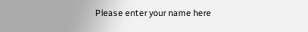Please enter your name here